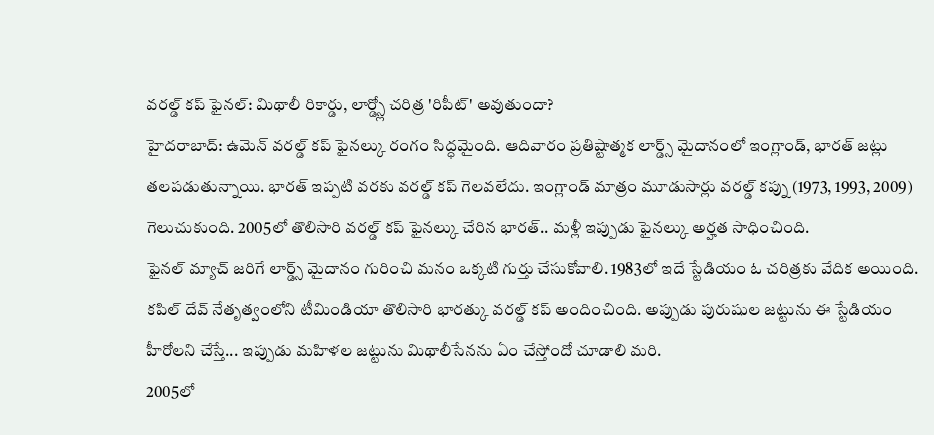వరల్డ్ కప్ ఫైనల్: మిథాలీ రికార్డు, లార్డ్స్లో చరిత్ర 'రిపీట్' అవుతుందా?
హైదరాబాద్: ఉమెన్ వరల్డ్ కప్ ఫైనల్కు రంగం సిద్ధమైంది. ఆదివారం ప్రతిష్టాత్మక లార్డ్స్ మైదానంలో ఇంగ్లాండ్, భారత్ జట్లు తలపడుతున్నాయి. భారత్ ఇప్పటి వరకు వరల్డ్ కప్ గెలవలేదు. ఇంగ్లాండ్ మాత్రం మూడుసార్లు వరల్డ్ కప్ను (1973, 1993, 2009) గెలుచుకుంది. 2005లో తొలిసారి వరల్డ్ కప్ ఫైనల్కు చేరిన భారత్.. మళ్లీ ఇప్పుడు ఫైనల్కు అర్హత సాధించింది.
ఫైనల్ మ్యాచ్ జరిగే లార్డ్స్ మైదానం గురించి మనం ఒక్కటి గుర్తు చేసుకోవాలి. 1983లో ఇదే స్టేడియం ఓ చరిత్రకు వేదిక అయింది. కపిల్ దేవ్ నేతృత్వంలోని టీమిండియా తొలిసారి భారత్కు వరల్డ్ కప్ అందించింది. అప్పుడు పురుషుల జట్టును ఈ స్టేడియం హీరోలని చేస్తే... ఇప్పుడు మహిళల జట్టును మిథాలీసేనను ఏం చేస్తోందో చూడాలి మరి.
2005లో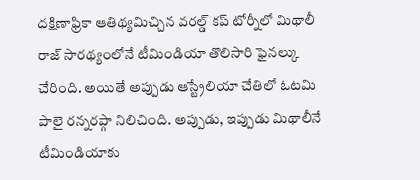దక్షిణాఫ్రికా ఆతిథ్యమిచ్చిన వరల్డ్ కప్ టోర్నీలో మిథాలీ రాజ్ సారథ్యంలోనే టీమిండియా తొలిసారి ఫైనల్కు చేరింది. అయితే అప్పుడు ఆస్ట్రేలియా చేతిలో ఓటమి పాలై రన్నరప్గా నిలిచింది. అప్పుడు, ఇప్పుడు మిథాలీనే టీమిండియాకు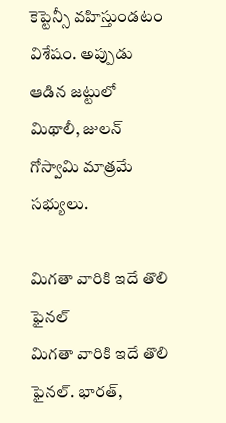కెప్టెన్సీ వహిస్తుండటం విశేషం. అప్పుడు ఆడిన జట్టులో మిథాలీ, జులన్ గోస్వామి మాత్రమే సభ్యులు.

మిగతా వారికి ఇదే తొలి ఫైనల్
మిగతా వారికి ఇదే తొలి ఫైనల్. భారత్,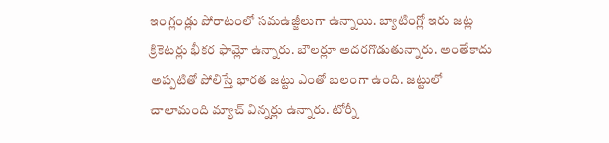ఇంగ్లండ్లు పోరాటంలో సమఉజ్జీలుగా ఉన్నాయి. బ్యాటింగ్లో ఇరు జట్ల క్రికెటర్లు భీకర ఫామ్లో ఉన్నారు. బౌలర్లూ అదరగొడుతున్నారు. అంతేకాదు అప్పటితో పోలిస్తే భారత జట్టు ఎంతో బలంగా ఉంది. జట్టులో చాలామంది మ్యాచ్ విన్నర్లు ఉన్నారు. టోర్నీ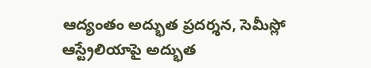ఆద్యంతం అద్భుత ప్రదర్శన, సెమీస్లో ఆస్ట్రేలియాపై అద్భుత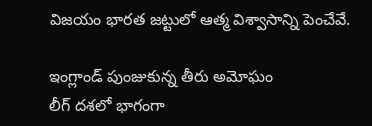విజయం భారత జట్టులో ఆత్మ విశ్వాసాన్ని పెంచేవే.

ఇంగ్లాండ్ పుంజుకున్న తీరు అమోఘం
లీగ్ దశలో భాగంగా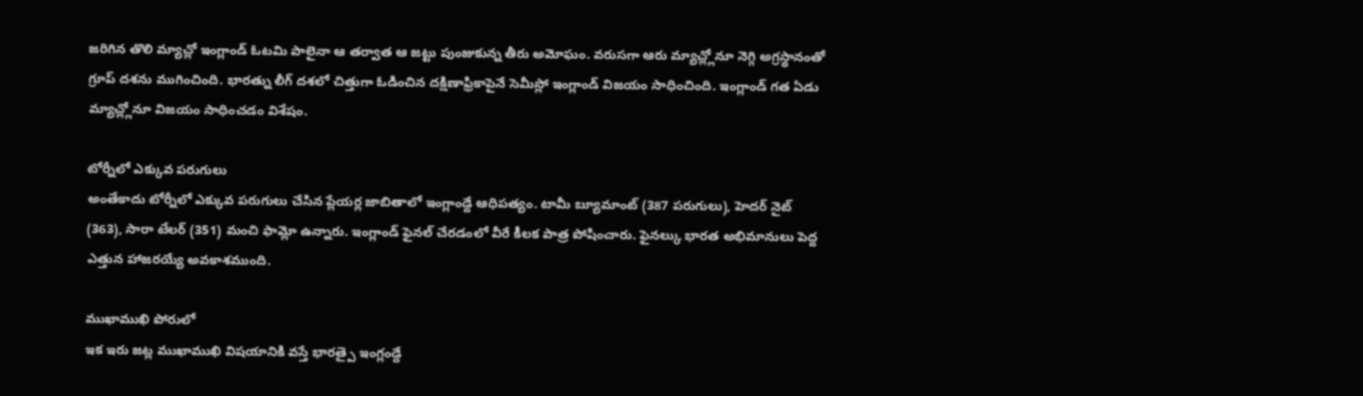జరిగిన తొలి మ్యాచ్లో ఇంగ్లాండ్ ఓటమి పాలైనా ఆ తర్వాత ఆ జట్టు పుంజుకున్న తీరు అమోఘం. వరుసగా ఆరు మ్యాచ్ల్లోనూ నెగ్గి అగ్రస్థానంతో గ్రూప్ దశను ముగించింది. భారత్ను లీగ్ దశలో చిత్తుగా ఓడించిన దక్షిణాఫ్రికాపైనే సెమీస్లో ఇంగ్లాండ్ విజయం సాధించింది. ఇంగ్లాండ్ గత ఏడు మ్యాచ్ల్లోనూ విజయం సాధించడం విశేషం.

టోర్నీలో ఎక్కువ పరుగులు
అంతేకాదు టోర్నీలో ఎక్కువ పరుగులు చేసిన ప్లేయర్ల జాబితాలో ఇంగ్లాండ్దే ఆధిపత్యం. టామీ బ్యూమాంట్ (387 పరుగులు), హెదర్ నైట్ (363), సారా టేలర్ (351) మంచి ఫామ్లో ఉన్నారు. ఇంగ్లాండ్ ఫైనల్ చేరడంలో వీరే కీలక పాత్ర పోషించారు. ఫైనల్కు భారత అభిమానులు పెద్ద ఎత్తున హాజరయ్యే అవకాశముంది.

ముఖాముఖి పోరులో
ఇక ఇరు జట్ల ముఖాముఖి విషయానికి వస్తే భారత్పై ఇంగ్లండ్దే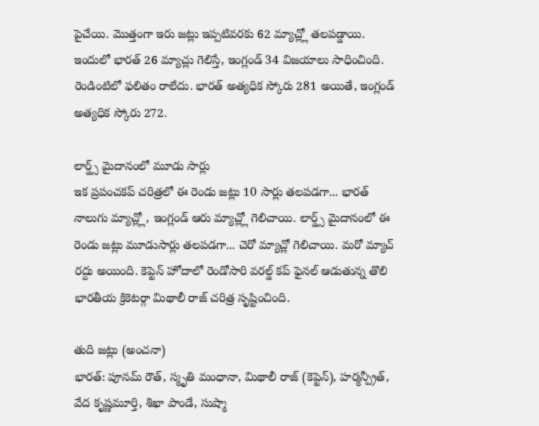పైచేయి. మొత్తంగా ఇరు జట్లు ఇప్పటివరకు 62 మ్యాచ్ల్లో తలపడ్డాయి. ఇందులో భారత్ 26 మ్యాచ్లు గెలిస్తే, ఇంగ్లండ్ 34 విజయాలు సాధించింది. రెండింటిలో ఫలితం రాలేదు. భారత్ అత్యధిక స్కోరు 281 అయితే, ఇంగ్లండ్ అత్యధిక స్కోరు 272.

లార్డ్స్ మైదానంలో మూడు సార్లు
ఇక ప్రపంచకప్ చరిత్రలో ఈ రెండు జట్లు 10 సార్లు తలపడగా... భారత్ నాలుగు మ్యాచ్ల్లో, ఇంగ్లండ్ ఆరు మ్యాచ్ల్లో గెలిచాయి. లార్డ్స్ మైదానంలో ఈ రెండు జట్లు మూడుసార్లు తలపడగా... చెరో మ్యాచ్లో గెలిచాయి. మరో మ్యాచ్ రద్దు అయింది. కెప్టెన్ హోదాలో రెండోసారి వరల్డ్ కప్ ఫైనల్ ఆడుతున్న తొలి భారతీయ క్రికెటర్గా మిథాలీ రాజ్ చరిత్ర సృష్టించింది.

తుది జట్లు (అంచనా)
భారత్: పూనమ్ రౌత్, స్మృతి మంధానా, మిథాలీ రాజ్ (కెప్టెన్), హర్మన్ప్రీత్, వేద కృష్ణమూర్తి, శిఖా పాండే, సుష్మా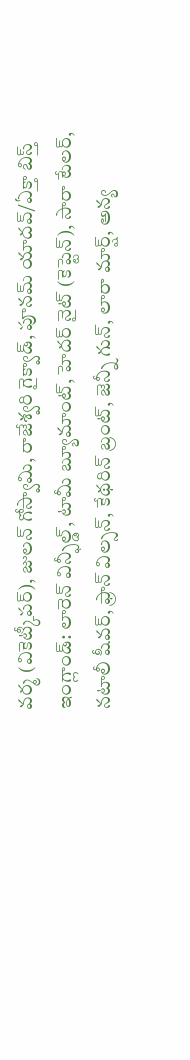వర్మ (వికెట్కీపర్), జులన్ గోస్వామి, రాజేశ్వరి గైక్వాడ్, పూనమ్ యాదవ్/ఏక్తా బిస్త్
ఇంగ్లాండ్: లారెన్ విన్ఫీల్డ్, టామీ బ్యూమాంట్, హెదర్ నైట్ (కెప్టెన్), సారా టేలర్, నటాలీ షీవర్, ఫ్రాన్ విల్సన్, కేథరిన్ బ్రంట్, జెన్నీ గున్, లారా మార్ష్, అన్య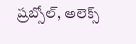ష్రబ్సోల్, అలెక్స్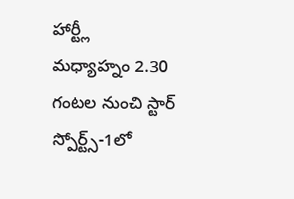హార్ట్లీ
మధ్యాహ్నం 2.30 గంటల నుంచి స్టార్ స్పోర్ట్స్-1లో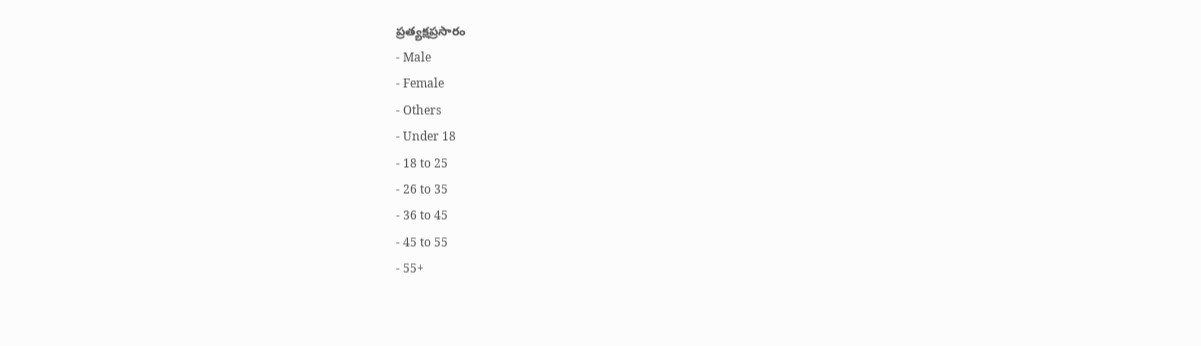ప్రత్యక్షప్రసారం
- Male
- Female
- Others
- Under 18
- 18 to 25
- 26 to 35
- 36 to 45
- 45 to 55
- 55+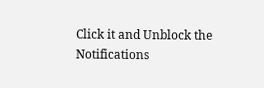Click it and Unblock the Notifications